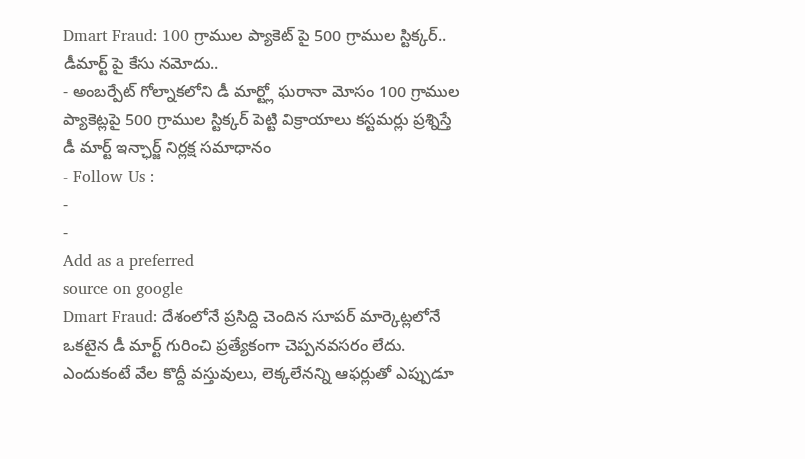Dmart Fraud: 100 గ్రాముల ప్యాకెట్ పై 500 గ్రాముల స్టిక్కర్.. డీమార్ట్ పై కేసు నమోదు..
- అంబర్పేట్ గోల్నాకలోని డీ మార్ట్లో ఘరానా మోసం 100 గ్రాముల ప్యాకెట్లపై 500 గ్రాముల స్టిక్కర్ పెట్టి విక్రాయాలు కస్టమర్లు ప్రశ్నిస్తే డీ మార్ట్ ఇన్ఛార్జ్ నిర్లక్ష సమాధానం
- Follow Us :
-
-
Add as a preferred
source on google
Dmart Fraud: దేశంలోనే ప్రసిద్ది చెందిన సూపర్ మార్కెట్లలోనే ఒకటైన డీ మార్ట్ గురించి ప్రత్యేకంగా చెప్పనవసరం లేదు. ఎందుకంటే వేల కొద్దీ వస్తువులు, లెక్కలేనన్ని ఆఫర్లుతో ఎప్పుడూ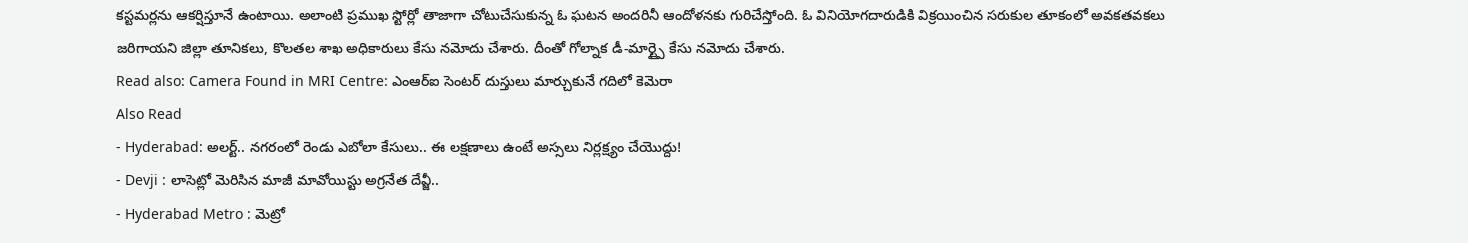కస్టమర్లను ఆకర్షిస్తూనే ఉంటాయి. అలాంటి ప్రముఖ స్టోర్లో తాజాగా చోటుచేసుకున్న ఓ ఘటన అందరినీ ఆందోళనకు గురిచేస్తోంది. ఓ వినియోగదారుడికి విక్రయించిన సరుకుల తూకంలో అవకతవకలు జరిగాయని జిల్లా తూనికలు, కొలతల శాఖ అధికారులు కేసు నమోదు చేశారు. దీంతో గోల్నాక డీ-మార్ట్పై కేసు నమోదు చేశారు.
Read also: Camera Found in MRI Centre: ఎంఆర్ఐ సెంటర్ దుస్తులు మార్చుకునే గదిలో కెమెరా
Also Read
- Hyderabad: అలర్ట్.. నగరంలో రెండు ఎబోలా కేసులు.. ఈ లక్షణాలు ఉంటే అస్సలు నిర్లక్ష్యం చేయొద్దు!
- Devji : లాసెట్లో మెరిసిన మాజీ మావోయిస్టు అగ్రనేత దేవ్జీ..
- Hyderabad Metro : మెట్రో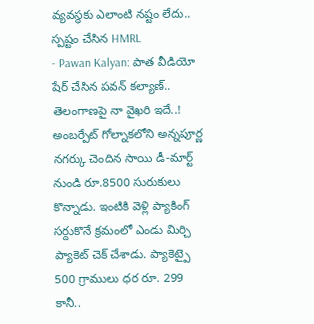వ్యవస్థకు ఎలాంటి నష్టం లేదు.. స్పష్టం చేసిన HMRL
- Pawan Kalyan: పాత వీడియో షేర్ చేసిన పవన్ కల్యాణ్.. తెలంగాణపై నా వైఖరి ఇదే..!
అంబర్పేట్ గోల్నాకలోని అన్నపూర్ణ నగర్కు చెందిన సాయి డీ-మార్ట్ నుండి రూ.8500 సురుకులు కొన్నాడు. ఇంటికి వెళ్లి ప్యాకింగ్ సర్దుకొనే క్రమంలో ఎండు మిర్చి ప్యాకెట్ చెక్ చేశాడు. ప్యాకెట్పై 500 గ్రాములు ధర రూ. 299 కానీ..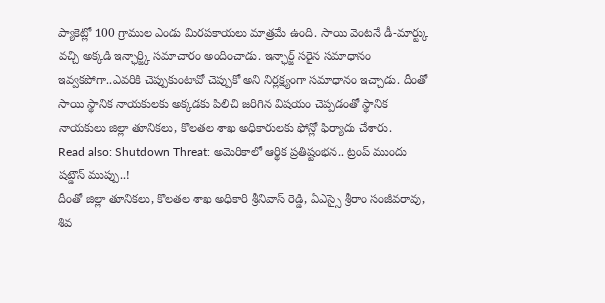ప్యాకెట్లో 100 గ్రాముల ఎండు మిరపకాయలు మాత్రమే ఉంది. సాయి వెంటనే డీ-మార్ట్కు వచ్చి అక్కడి ఇన్ఛార్జ్కి సమాచారం అందించాడు. ఇన్ఛార్జ్ సరైన సమాధానం ఇవ్వకపోగా..ఎవరికి చెప్పుకుంటావో చెప్పుకో అని నిర్లక్ష్యంగా సమాధానం ఇచ్చాడు. దీంతో సాయి స్థానిక నాయకులకు అక్కడకు పిలిచి జరిగిన విషయం చెప్పడంతో స్థానిక నాయకులు జిల్లా తూనికలు, కొలతల శాఖ అధికారులకు ఫోన్లో ఫిర్యాదు చేశారు.
Read also: Shutdown Threat: అమెరికాలో ఆర్థిక ప్రతిష్టంభన.. ట్రంప్ ముందు షట్డౌన్ ముప్పు..!
దీంతో జిల్లా తూనికలు, కొలతల శాఖ అధికారి శ్రీనివాస్ రెడ్డి, ఏఎస్సై శ్రీరాం సంజీవరావు, శివ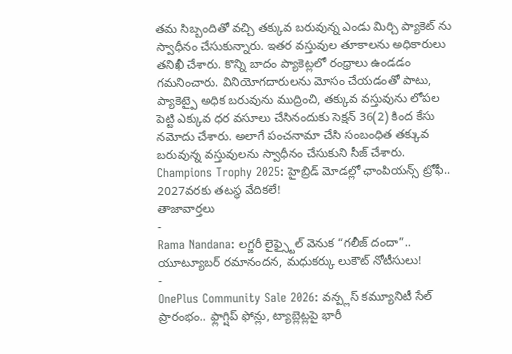తమ సిబ్బందితో వచ్చి తక్కువ బరువున్న ఎండు మిర్చి ప్యాకెట్ ను స్వాధీనం చేసుకున్నారు. ఇతర వస్తువుల తూకాలను అధికారులు తనిఖీ చేశారు. కొన్ని బాదం ప్యాకెట్లలో రంధ్రాలు ఉండడం గమనించారు. వినియోగదారులను మోసం చేయడంతో పాటు, ప్యాకెట్పై అధిక బరువును ముద్రించి, తక్కువ వస్తువును లోపల పెట్టి ఎక్కువ ధర వసూలు చేసినందుకు సెక్షన్ 36(2) కింద కేసు నమోదు చేశారు. అలాగే పంచనామా చేసి సంబంధిత తక్కువ బరువున్న వస్తువులను స్వాధీనం చేసుకుని సీజ్ చేశారు.
Champions Trophy 2025: హైబ్రిడ్ మోడల్లో ఛాంపియన్స్ ట్రోఫీ.. 2027వరకు తటస్థ వేదికలే!
తాజావార్తలు
-
Rama Nandana: లగ్జరీ లైఫ్స్టైల్ వెనుక “గలీజ్ దందా”.. యూట్యూబర్ రమానందన, మధుకర్కు లుకౌట్ నోటీసులు!
-
OnePlus Community Sale 2026: వన్ప్లస్ కమ్యూనిటీ సేల్ ప్రారంభం.. ఫ్లాగ్షిప్ ఫోన్లు, ట్యాబ్లెట్లపై భారీ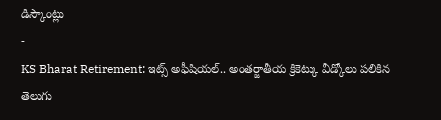డిస్కౌంట్లు
-
KS Bharat Retirement: ఇట్స్ అఫీషియల్.. అంతర్జాతీయ క్రికెట్కు వీడ్కోలు పలికిన తెలుగు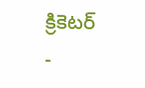క్రికెటర్
-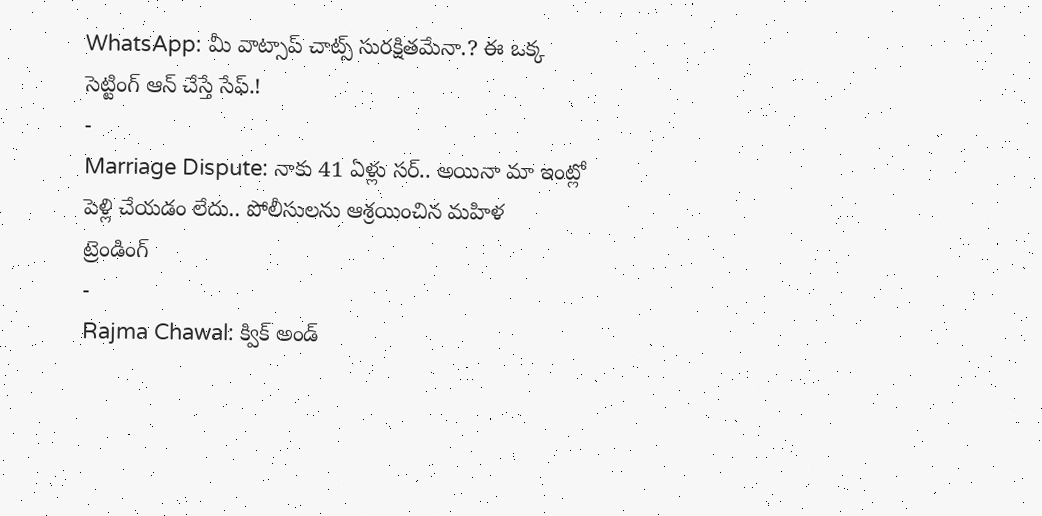WhatsApp: మీ వాట్సాప్ చాట్స్ సురక్షితమేనా.? ఈ ఒక్క సెట్టింగ్ ఆన్ చేస్తే సేఫ్.!
-
Marriage Dispute: నాకు 41 ఏళ్లు సర్.. అయినా మా ఇంట్లో పెళ్లి చేయడం లేదు.. పోలీసులను ఆశ్రయించిన మహిళ
ట్రెండింగ్
-
Rajma Chawal: క్విక్ అండ్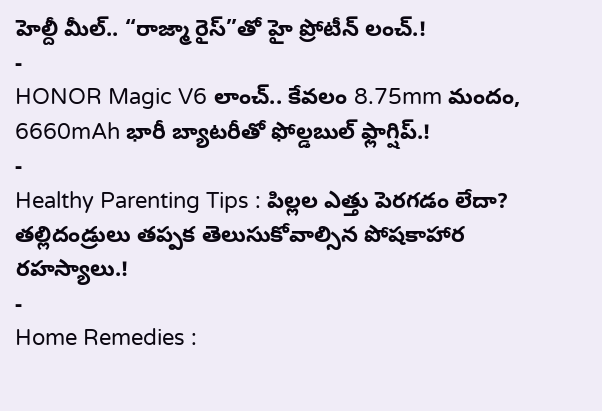హెల్దీ మీల్.. “రాజ్మా రైస్”తో హై ప్రోటీన్ లంచ్.!
-
HONOR Magic V6 లాంచ్.. కేవలం 8.75mm మందం, 6660mAh భారీ బ్యాటరీతో ఫోల్డబుల్ ఫ్లాగ్షిప్.!
-
Healthy Parenting Tips : పిల్లల ఎత్తు పెరగడం లేదా? తల్లిదండ్రులు తప్పక తెలుసుకోవాల్సిన పోషకాహార రహస్యాలు.!
-
Home Remedies :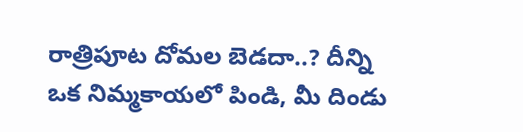రాత్రిపూట దోమల బెడదా..? దీన్ని ఒక నిమ్మకాయలో పిండి, మీ దిండు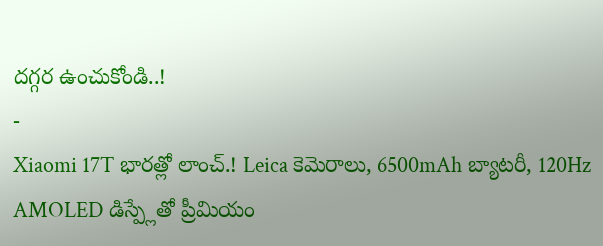దగ్గర ఉంచుకోండి..!
-
Xiaomi 17T భారత్లో లాంచ్.! Leica కెమెరాలు, 6500mAh బ్యాటరీ, 120Hz AMOLED డిస్ప్లేతో ప్రీమియం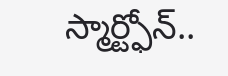స్మార్ట్ఫోన్..